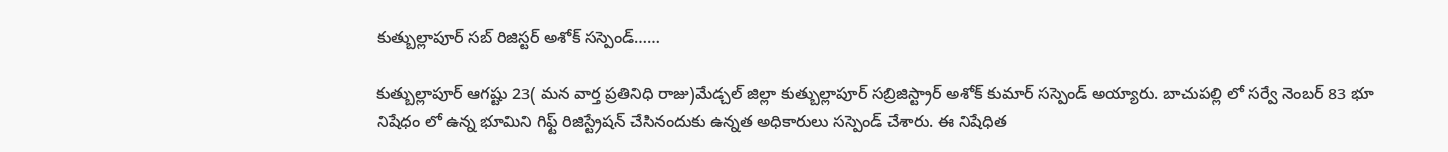కుత్బుల్లాపూర్ సబ్ రిజిస్టర్ అశోక్ సస్పెండ్……

కుత్బుల్లాపూర్ ఆగష్టు 23( మన వార్త ప్రతినిధి రాజు)మేడ్చల్ జిల్లా కుత్బుల్లాపూర్ సబ్రిజిస్ట్రార్ అశోక్ కుమార్ సస్పెండ్ అయ్యారు. బాచుపల్లి లో సర్వే నెంబర్ 83 భూ నిషేధం లో ఉన్న భూమిని గిఫ్ట్ రిజిస్ట్రేషన్ చేసినందుకు ఉన్నత అధికారులు సస్పెండ్ చేశారు. ఈ నిషేధిత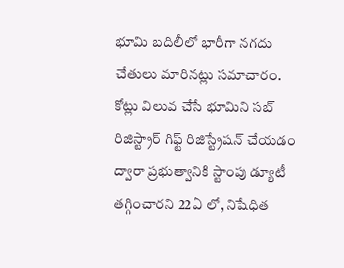భూమి బదిలీలో భారీగా నగదు చేతులు మారినట్లు సమాచారం. కోట్లు విలువ చేసే భూమిని సబ్ రిజిస్ట్రార్ గిఫ్ట్ రిజిస్ట్రేషన్ చేయడం ద్వారా ప్రభుత్వానికి స్టాంపు డ్యూటీ తగ్గించారని 22ఏ లో, నిషేధిత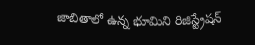జాబితాలో ఉన్న భూమిని రిజిస్ట్రేషన్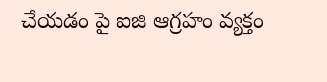చేయడం పై ఐజి ఆగ్రహం వ్యక్తం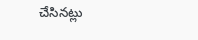చేసినట్లు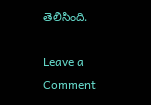తెలిసింది.

Leave a Comment